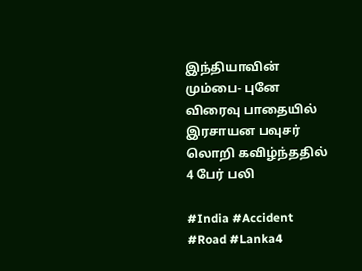இந்தியாவின் மும்பை- புனே விரைவு பாதையில் இரசாயன பவுசர் லொறி கவிழ்ந்ததில் 4 பேர் பலி

#India #Accident #Road #Lanka4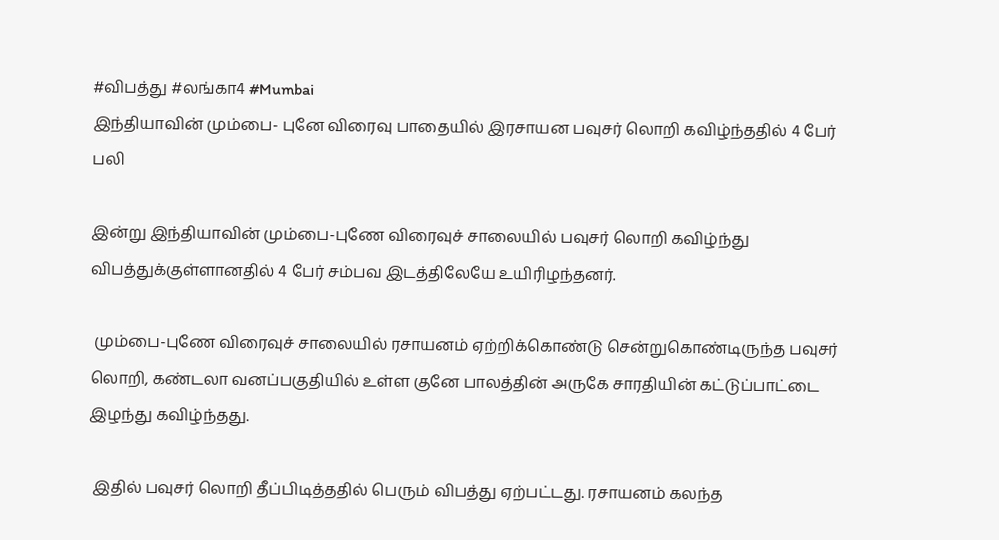#விபத்து #லங்கா4 #Mumbai
இந்தியாவின் மும்பை- புனே விரைவு பாதையில் இரசாயன பவுசர் லொறி கவிழ்ந்ததில் 4 பேர் பலி

இன்று இந்தியாவின் மும்பை-புணே விரைவுச் சாலையில் பவுசர் லொறி கவிழ்ந்து விபத்துக்குள்ளானதில் 4 பேர் சம்பவ இடத்திலேயே உயிரிழந்தனர்.

 மும்பை-புணே விரைவுச் சாலையில் ரசாயனம் ஏற்றிக்கொண்டு சென்றுகொண்டிருந்த பவுசர் லொறி, கண்டலா வனப்பகுதியில் உள்ள குனே பாலத்தின் அருகே சாரதியின் கட்டுப்பாட்டை இழந்து கவிழ்ந்தது.

 இதில் பவுசர் லொறி தீப்பிடித்ததில் பெரும் விபத்து ஏற்பட்டது. ரசாயனம் கலந்த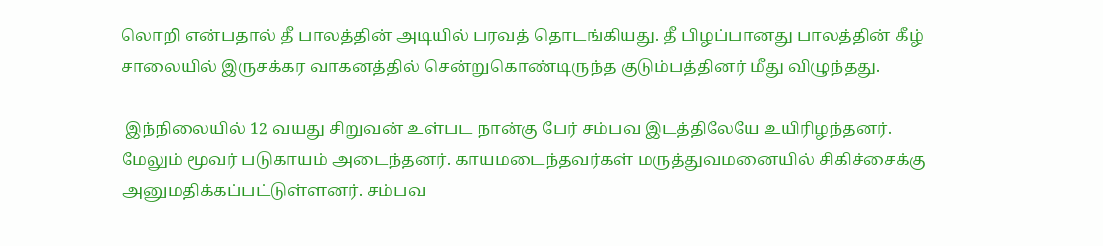லொறி என்பதால் தீ பாலத்தின் அடியில் பரவத் தொடங்கியது. தீ பிழப்பானது பாலத்தின் கீழ் சாலையில் இருசக்கர வாகனத்தில் சென்றுகொண்டிருந்த குடும்பத்தினர் மீது விழுந்தது.

 இந்நிலையில் 12 வயது சிறுவன் உள்பட நான்கு பேர் சம்பவ இடத்திலேயே உயிரிழந்தனர். மேலும் மூவர் படுகாயம் அடைந்தனர். காயமடைந்தவர்கள் மருத்துவமனையில் சிகிச்சைக்கு அனுமதிக்கப்பட்டுள்ளனர். சம்பவ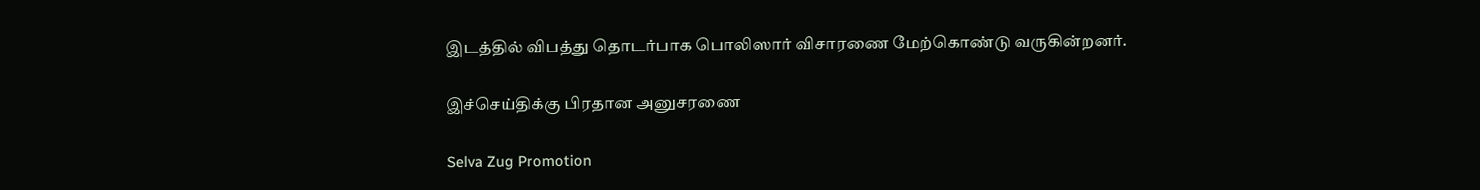இடத்தில் விபத்து தொடர்பாக பொலிஸார் விசாரணை மேற்கொண்டு வருகின்றனர்.

இச்செய்திக்கு பிரதான அனுசரணை

Selva Zug Promotion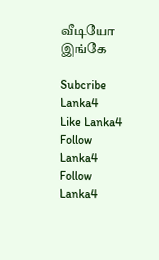வீடியோ இங்கே

Subcribe Lanka4
Like Lanka4
Follow Lanka4
Follow Lanka4